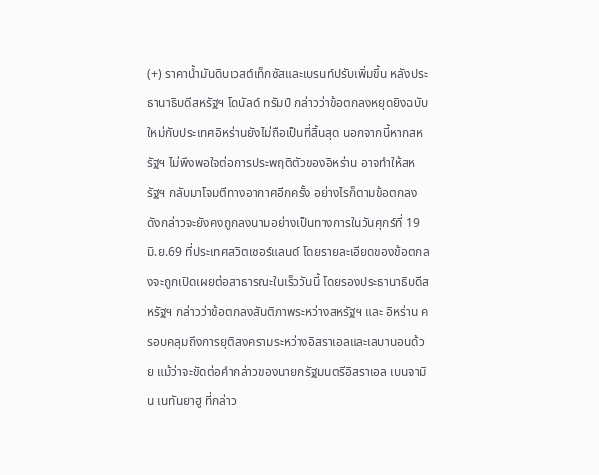(+) ราคานํ้ามันดิบเวสต์เท็กซัสและเบรนท์ปรับเพิ่มขึ้น หลังประธานาธิบดีสหรัฐฯ โดนัลด์ ทรัมป์ กล่าวว่าข้อตกลงหยุดยิงฉบับใหม่กับประเทศอิหร่านยังไม่ถือเป็นที่สิ้นสุด นอกจากนี้หากสหรัฐฯ ไม่พึงพอใจต่อการประพฤติตัวของอิหร่าน อาจทำให้สหรัฐฯ กลับมาโจมตีทางอากาศอีกครั้ง อย่างไรก็ตามข้อตกลงดังกล่าวจะยังคงถูกลงนามอย่างเป็นทางการในวันศุกร์ที่ 19 มิ.ย.69 ที่ประเทศสวิตเซอร์แลนด์ โดยรายละเอียดของข้อตกลงจะถูกเปิดเผยต่อสาธารณะในเร็ววันนี้ โดยรองประธานาธิบดีสหรัฐฯ กล่าวว่าข้อตกลงสันติภาพระหว่างสหรัฐฯ และ อิหร่าน ครอบคลุมถึงการยุติสงครามระหว่างอิสราเอลและเลบานอนด้วย แม้ว่าจะขัดต่อคำกล่าวของนายกรัฐมนตรีอิสราเอล เบนจามิน เนทันยาฮู ที่กล่าว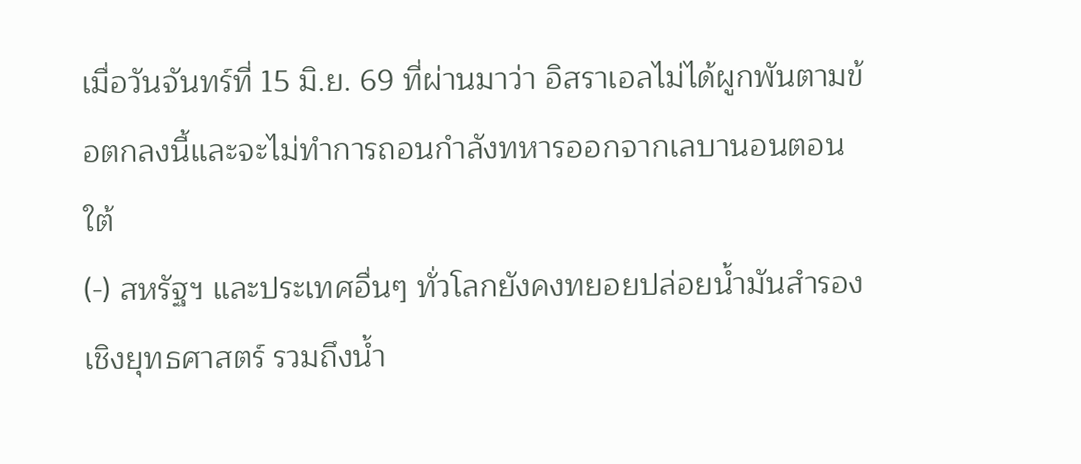เมื่อวันจันทร์ที่ 15 มิ.ย. 69 ที่ผ่านมาว่า อิสราเอลไม่ได้ผูกพันตามข้อตกลงนี้และจะไม่ทำการถอนกำลังทหารออกจากเลบานอนตอนใต้
(-) สหรัฐฯ และประเทศอื่นๆ ทั่วโลกยังคงทยอยปล่อยน้ำมันสำรองเชิงยุทธศาสตร์ รวมถึงน้ำ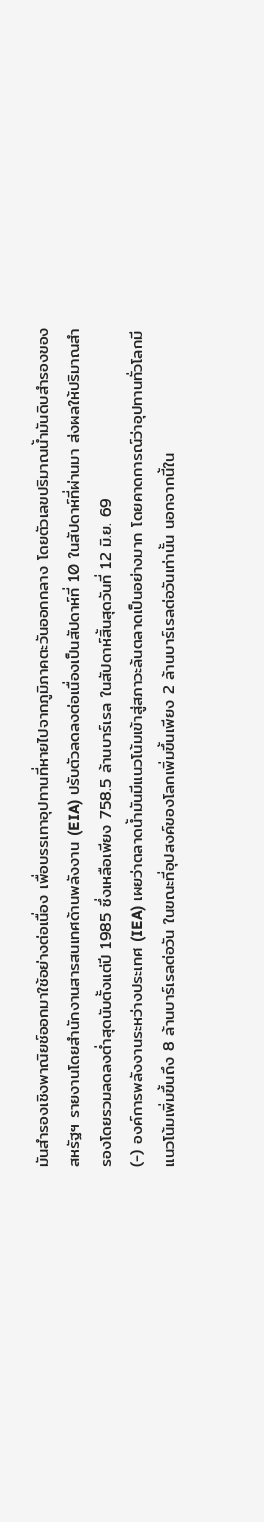มันสำรองเชิงพาณิยช์ออกมาใช้อย่างต่อเนื่อง เพื่อบรรเทาอุปทานที่หายไปจากภูมิภาคตะวันออกกลาง โดยตัวเลขปริมาณน้ำมันดิบสำรองของสหรัฐฯ รายงานโดยสำนักงานสารสนเทศด้านพลังงาน (EIA) ปรับตัวลดลงต่อเนื่องเป็นสัปดาห์ที่ 10 ในสัปดาห์ที่ผ่านมา ส่งผลให้ปริมาณสำรองโดยรวมลดลงต่ำสุดนับตั้งแต่ปี 1985 ซึ่งเหลือเพียง 758.5 ล้านบาร์เรล ในสัปดาห์สิ้นสุดวันที่ 12 มิ.ย. 69
(-) องค์การพลังงานระหว่างประเทศ (IEA) เผยว่าตลาดน้ำมันมีแนวโน้มเข้าสู่สภาวะล้นตลาดเป็นอย่างมาก โดยคาดการณ์ว่าอุปทานทั่วโลกมีแนวโน้มเพิ่มขึ้นถึง 8 ล้านบาร์เรลต่อวัน ในขณะที่อุปสงค์ของโลกเพิ่มขึ้นเพียง 2 ล้านบาร์เรลต่อวันเท่านั้น นอกจากนี้ใน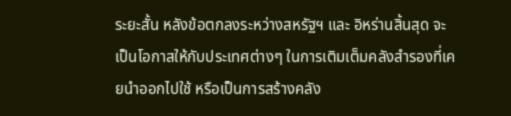ระยะสั้น หลังข้อตกลงระหว่างสหรัฐฯ และ อิหร่านสิ้นสุด จะเป็นโอกาสให้กับประเทศต่างๆ ในการเติมเต็มคลังสำรองที่เคยนำออกไปใช้ หรือเป็นการสร้างคลัง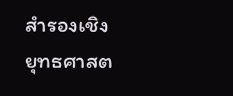สำรองเชิงยุทธศาสต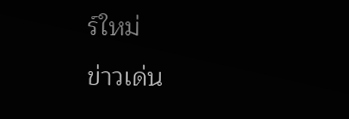ร์ใหม่
ข่าวเด่น